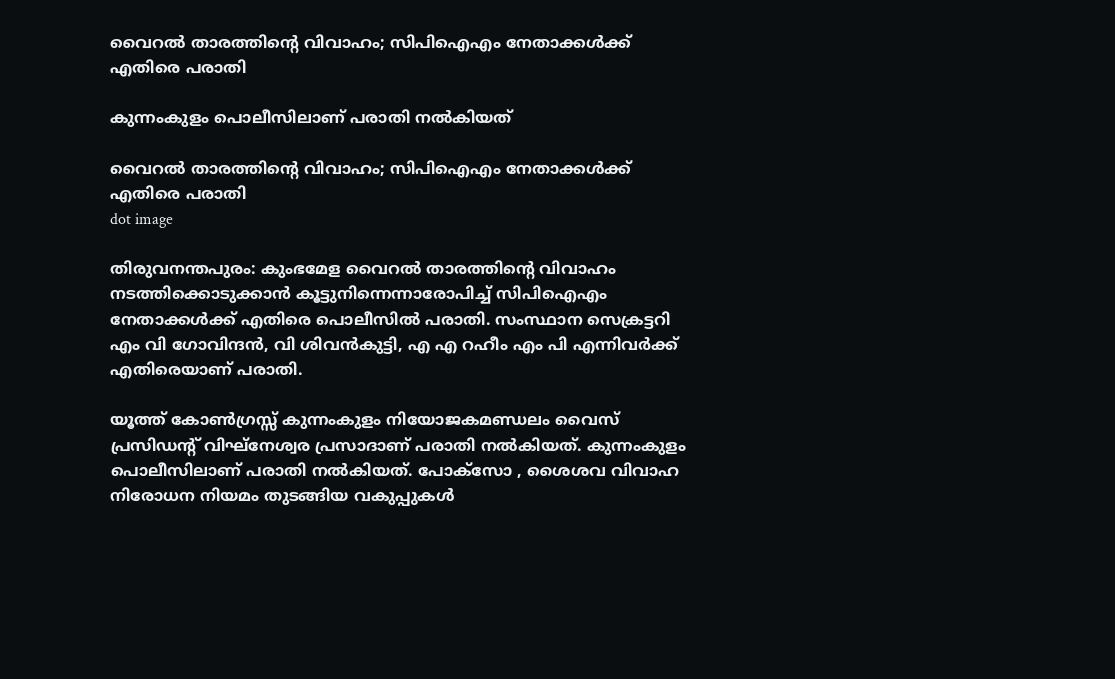വൈറല്‍ താരത്തിൻ്റെ വിവാഹം; സിപിഐഎം നേതാക്കള്‍ക്ക് എതിരെ പരാതി

കുന്നംകുളം പൊലീസിലാണ് പരാതി നൽകിയത്

വൈറല്‍ താരത്തിൻ്റെ വിവാഹം; സിപിഐഎം നേതാക്കള്‍ക്ക് എതിരെ പരാതി
dot image

തിരുവനന്തപുരം: കുംഭമേള വൈറല്‍ താരത്തിന്റെ വിവാഹം നടത്തിക്കൊടുക്കാന്‍ കൂട്ടുനിന്നെന്നാരോപിച്ച് സിപിഐഎം നേതാക്കൾക്ക് എതിരെ പൊലീസിൽ പരാതി. സംസ്ഥാന സെക്രട്ടറി എം വി ഗോവിന്ദൻ, വി‌ ശിവൻകുട്ടി, എ എ റഹീം എം പി എന്നിവർക്ക് എതിരെയാണ് പരാതി.

യൂത്ത് കോൺഗ്രസ്സ് കുന്നംകുളം നിയോജകമണ്ഡലം വൈസ് പ്രസിഡന്റ് വിഘ്‌നേശ്വര പ്രസാദാണ് പരാതി നൽകിയത്. കുന്നംകുളം പൊലീസിലാണ് പരാതി നൽകിയത്. പോക്സോ , ശൈശവ വിവാഹ നിരോധന നിയമം തുടങ്ങിയ വകുപ്പുകൾ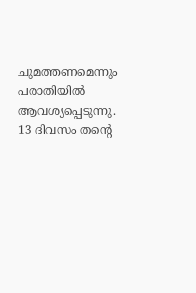ചുമത്തണമെന്നും പരാതിയില്‍ ആവശ്യപ്പെടുന്നു. 13 ദിവസം തന്റെ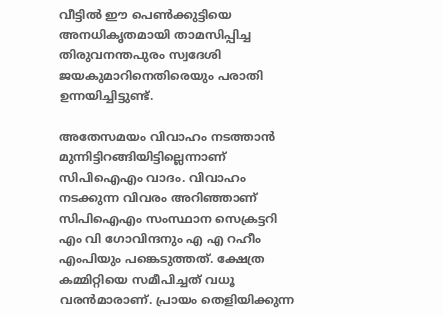വീട്ടിൽ ഈ പെൺക്കുട്ടിയെ അനധികൃതമായി താമസിപ്പിച്ച തിരുവനന്തപുരം സ്വദേശി ജയകുമാറിനെതിരെയും പരാതി ഉന്നയിച്ചിട്ടുണ്ട്.

അതേസമയം വിവാഹം നടത്താൻ മുന്നിട്ടിറങ്ങിയിട്ടില്ലെന്നാണ് സിപിഐഎം വാദം. വിവാഹം നടക്കുന്ന വിവരം അറിഞ്ഞാണ് സിപിഐഎം സംസ്ഥാന സെക്രട്ടറി എം വി ഗോവിന്ദനും എ എ റഹീം എംപിയും പങ്കെടുത്തത്. ക്ഷേത്ര കമ്മിറ്റിയെ സമീപിച്ചത് വധൂ വരന്‍മാരാണ്. പ്രായം തെളിയിക്കുന്ന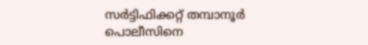സര്‍ട്ടിഫിക്കറ്റ് തമ്പാനൂര്‍ പൊലീസിനെ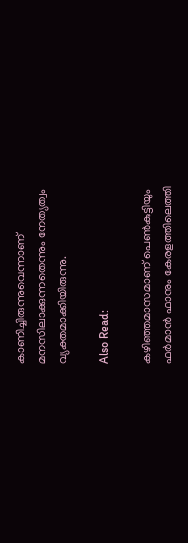കാണിച്ചിരുന്നുവെന്നാണ് മനസിലാക്കുന്നതെന്നും നേത്യത്വം വ്യക്തമാക്കിയിരുന്നു.

Also Read:

കഴിഞ്ഞമാസമാണ് പെണ്‍കുട്ടിയും ഫര്‍മാന്‍ ഫാനും കേരളത്തിലെത്തി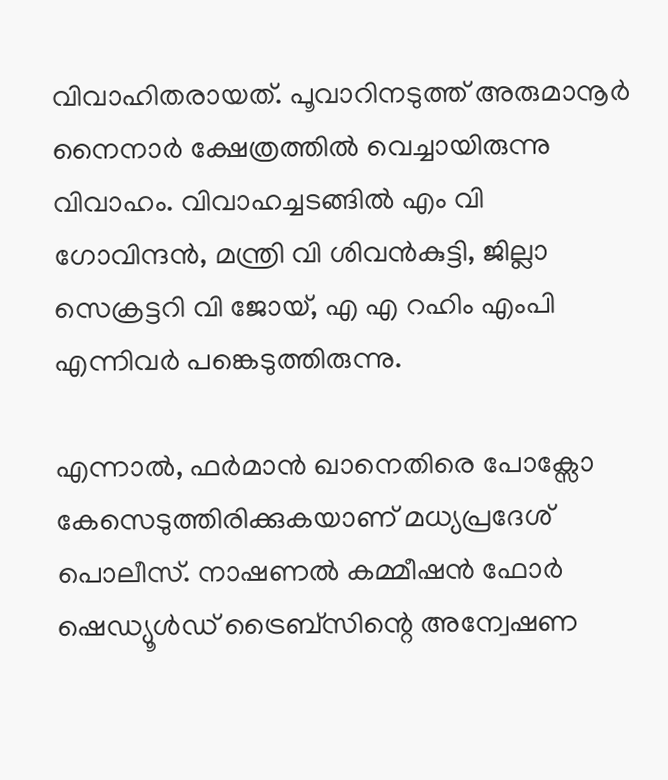വിവാഹിതരായത്. പൂവാറിനടുത്ത് അരുമാനൂര്‍ നൈനാര്‍ ക്ഷേത്രത്തില്‍ വെച്ചായിരുന്നു വിവാഹം. വിവാഹച്ചടങ്ങില്‍ എം വി ഗോവിന്ദന്‍, മന്ത്രി വി ശിവന്‍കുട്ടി, ജില്ലാ സെക്രട്ടറി വി ജോയ്, എ എ റഹിം എംപി എന്നിവര്‍ പങ്കെടുത്തിരുന്നു.

എന്നാല്‍, ഫര്‍മാന്‍ ഖാനെതിരെ പോക്സോ കേസെടുത്തിരിക്കുകയാണ് മധ്യപ്രദേശ് പൊലീസ്. നാഷണല്‍ കമ്മീഷന്‍ ഫോര്‍ ഷെഡ്യൂള്‍ഡ് ട്രൈബ്സിന്റെ അന്വേഷണ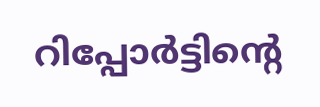റിപ്പോര്‍ട്ടിന്റെ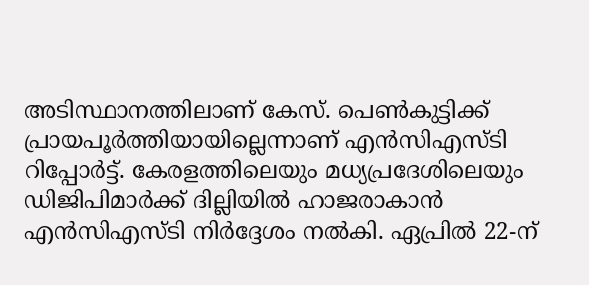അടിസ്ഥാനത്തിലാണ് കേസ്. പെണ്‍കുട്ടിക്ക് പ്രായപൂര്‍ത്തിയായില്ലെന്നാണ് എന്‍സിഎസ്ടി റിപ്പോര്‍ട്ട്. കേരളത്തിലെയും മധ്യപ്രദേശിലെയും ഡിജിപിമാര്‍ക്ക് ദില്ലിയില്‍ ഹാജരാകാന്‍ എന്‍സിഎസ്ടി നിര്‍ദ്ദേശം നല്‍കി. ഏപ്രില്‍ 22-ന്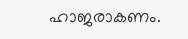ഹാജരാകണം.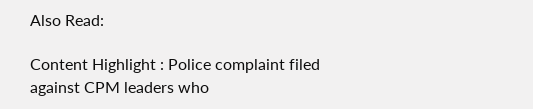Also Read:

Content Highlight : Police complaint filed against CPM leaders who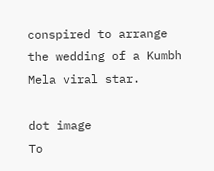conspired to arrange the wedding of a Kumbh Mela viral star.

dot image
To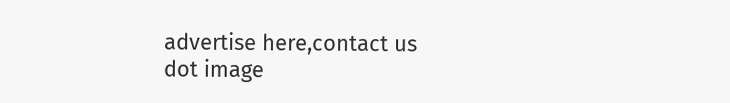advertise here,contact us
dot image